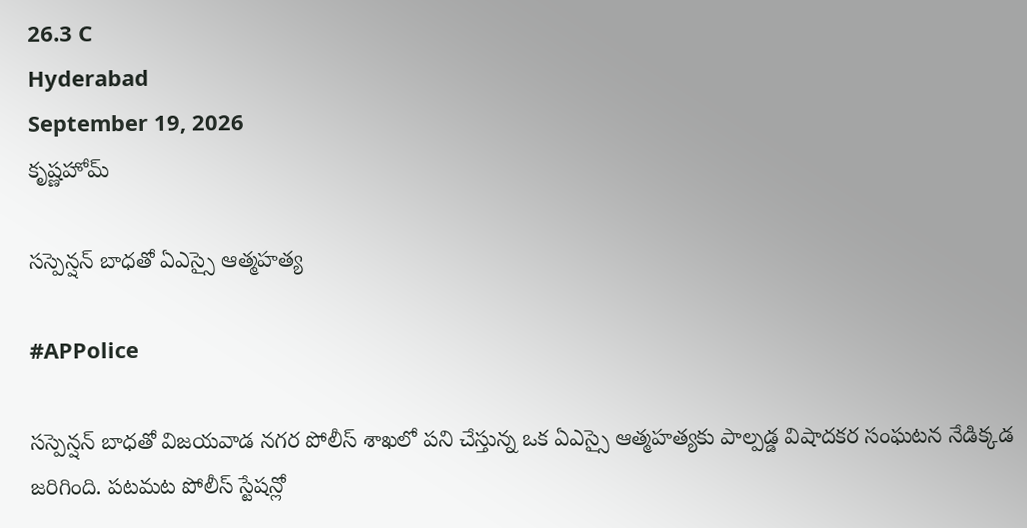26.3 C
Hyderabad
September 19, 2026
కృష్ణహోమ్

సస్పెన్షన్ బాధతో ఏఎస్సై ఆత్మహత్య

#APPolice

సస్పెన్షన్ బాధతో విజయవాడ నగర పోలీస్ శాఖలో పని చేస్తున్న ఒక ఏఎస్సై ఆత్మహత్యకు పాల్పడ్డ విషాదకర సంఘటన నేడిక్కడ జరిగింది. పటమట పోలీస్ స్టేషన్లో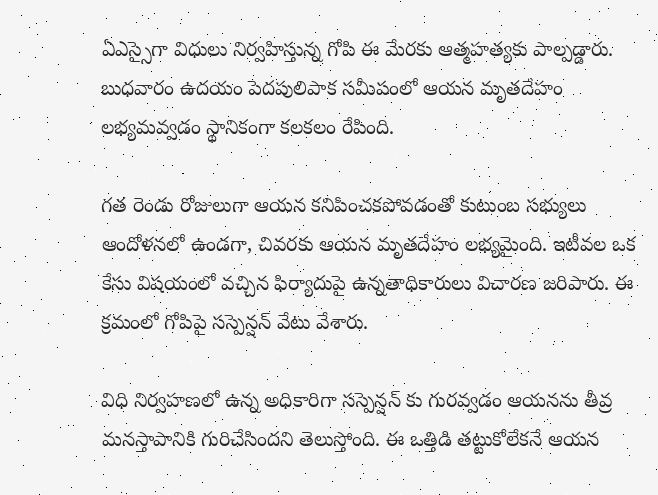ఏఎస్సైగా విధులు నిర్వహిస్తున్న గోపి ఈ మేరకు ఆత్మహత్యకు పాల్పడ్డారు. బుధవారం ఉదయం పెదపులిపాక సమీపంలో ఆయన మృతదేహం లభ్యమవ్వడం స్థానికంగా కలకలం రేపింది.

గత రెండు రోజులుగా ఆయన కనిపించకపోవడంతో కుటుంబ సభ్యులు ఆందోళనలో ఉండగా, చివరకు ఆయన మృతదేహం లభ్యమైంది. ఇటీవల ఒక కేసు విషయంలో వచ్చిన ఫిర్యాదుపై ఉన్నతాధికారులు విచారణ జరిపారు. ఈ క్రమంలో గోపిపై సస్పెన్షన్ వేటు వేశారు.

విధి నిర్వహణలో ఉన్న అధికారిగా సస్పెన్షన్ కు గురవ్వడం ఆయనను తీవ్ర మనస్తాపానికి గురిచేసిందని తెలుస్తోంది. ఈ ఒత్తిడి తట్టుకోలేకనే ఆయన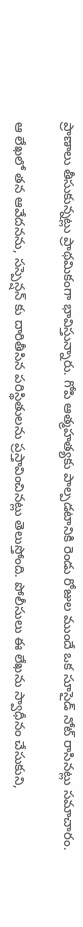ప్రాణాలు తీసుకున్నట్లు ప్రాథమికంగా భావిస్తున్నారు. గోపి ఆత్మహత్యకు పాల్పడటానికి రెండు రోజుల ముందే ఒక సూసైడ్ నోట్ రాసినట్లు సమాచారం.

ఆ లేఖలో తన ఆవేదనను, సస్పెన్షన్ కు దారితీసిన పరిస్థితులను ప్రస్తావించినట్లు తెలుస్తోంది. పోలీసులు ఈ లేఖను స్వాధీనం చేసుకుని,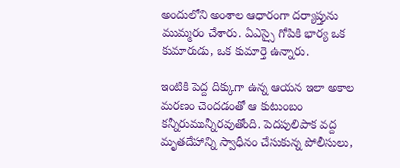అందులోని అంశాల ఆధారంగా దర్యాప్తును ముమ్మరం చేశారు. ఏఎస్సై గోపికి భార్య ఒక కుమారుడు, ఒక కుమార్తె ఉన్నారు.

ఇంటికి పెద్ద దిక్కుగా ఉన్న ఆయన ఇలా అకాల మరణం చెందడంతో ఆ కుటుంబం కన్నీరుమున్నీరవుతోంది. పెదపులిపాక వద్ద మృతదేహాన్ని స్వాధీనం చేసుకున్న పోలీసులు,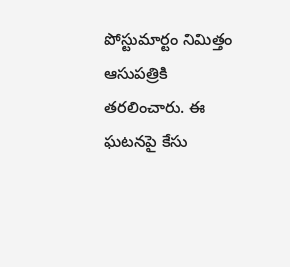పోస్టుమార్టం నిమిత్తం ఆసుపత్రికి తరలించారు. ఈ ఘటనపై కేసు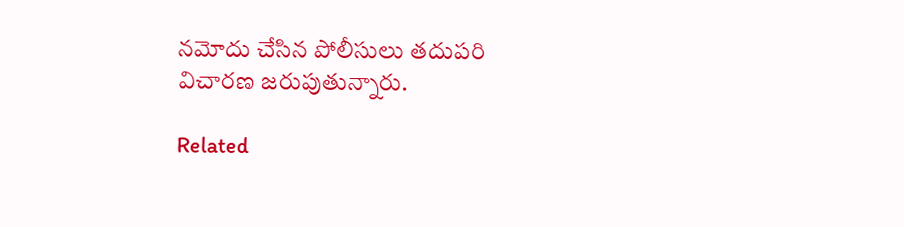నమోదు చేసిన పోలీసులు తదుపరి విచారణ జరుపుతున్నారు.

Related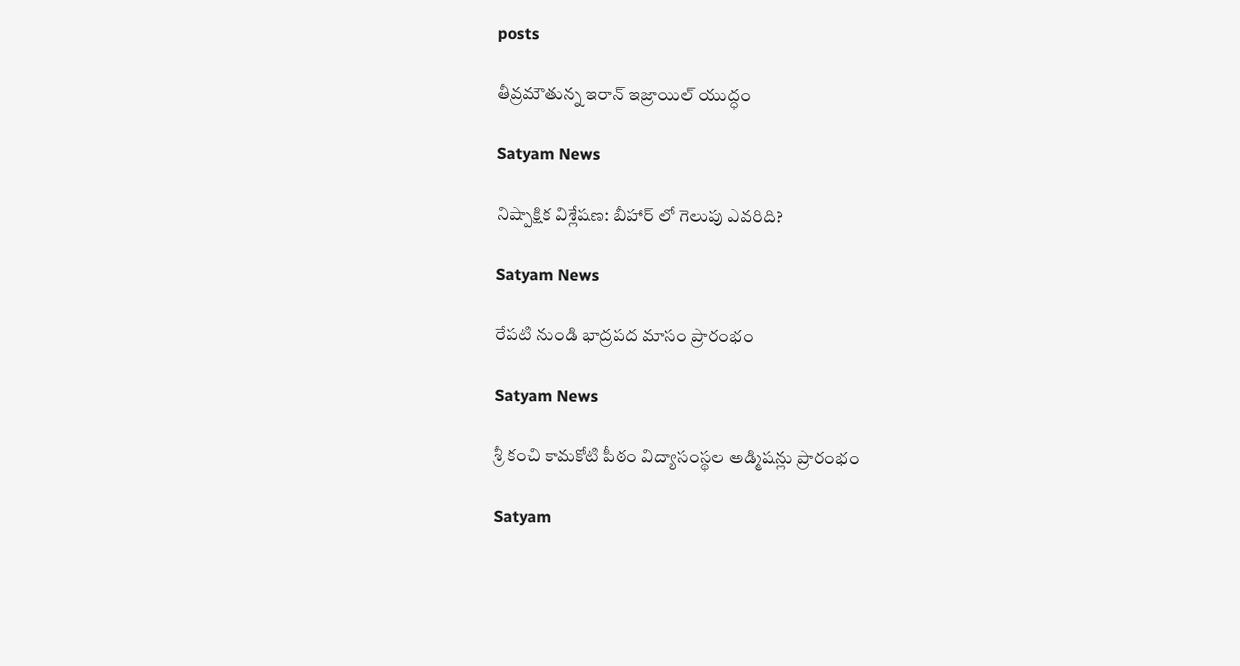posts

తీవ్రమౌతున్న ఇరాన్ ఇజ్రాయిల్ యుద్ధం

Satyam News

నిష్పాక్షిక విశ్లేషణ: బీహార్ లో గెలుపు ఎవరిది?

Satyam News

రేపటి నుండి భాద్రపద మాసం ప్రారంభం

Satyam News

శ్రీ కంచి కామకోటి పీఠం విద్యాసంస్థల అడ్మిషన్లు ప్రారంభం

Satyam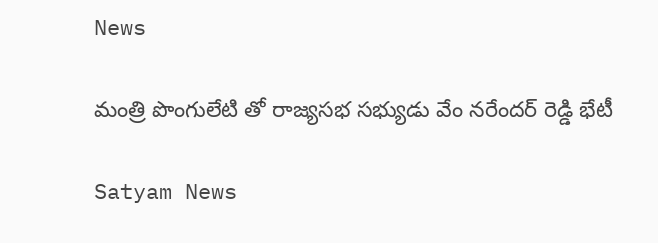News

మంత్రి పొంగులేటి తో రాజ్యసభ సభ్యుడు వేం నరేందర్ రెడ్డి భేటీ

Satyam News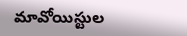మావోయిస్టుల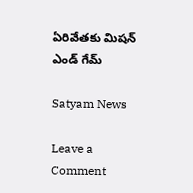ఏరివేతకు మిషన్ ఎండ్ గేమ్

Satyam News

Leave a Comment